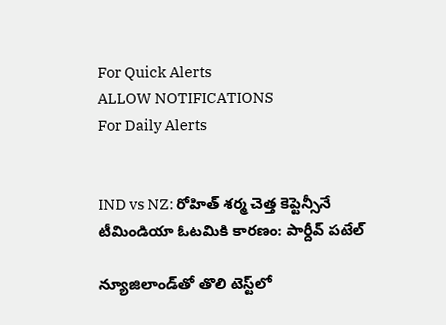For Quick Alerts
ALLOW NOTIFICATIONS
For Daily Alerts


IND vs NZ: రోహిత్ శర్మ చెత్త కెప్టెన్సీనే టీమిండియా ఓటమికి కారణం: పార్దీవ్ పటేల్

న్యూజిలాండ్‌తో తొలి టెస్ట్‌లో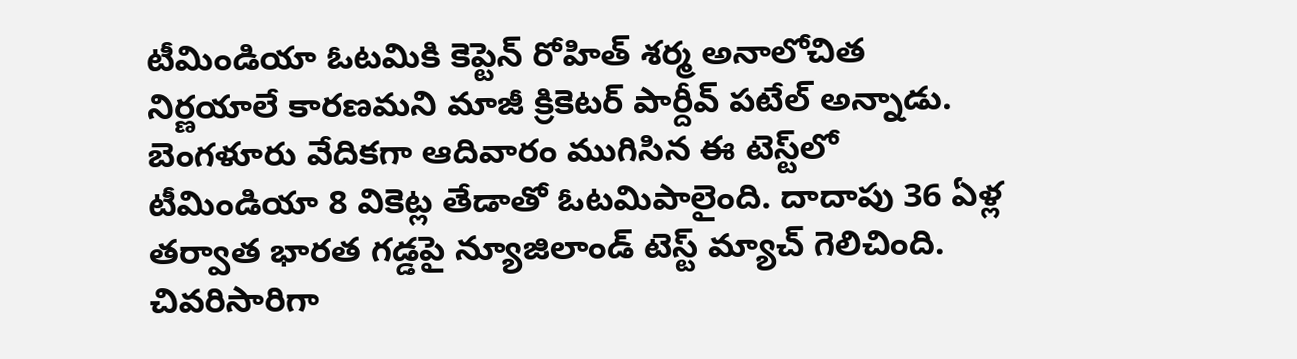టీమిండియా ఓటమికి కెప్టెన్ రోహిత్ శర్మ అనాలోచిత నిర్ణయాలే కారణమని మాజీ క్రికెటర్ పార్దీవ్ పటేల్ అన్నాడు. బెంగళూరు వేదికగా ఆదివారం ముగిసిన ఈ టెస్ట్‌లో టీమిండియా 8 వికెట్ల తేడాతో ఓటమిపాలైంది. దాదాపు 36 ఏళ్ల తర్వాత భారత గడ్డపై న్యూజిలాండ్ టెస్ట్ మ్యాచ్ గెలిచింది. చివరిసారిగా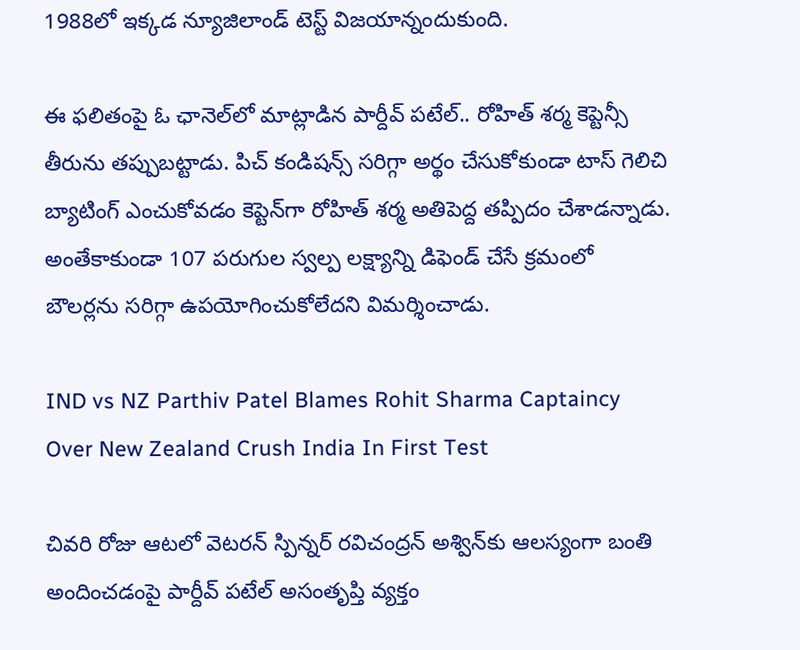1988లో ఇక్కడ న్యూజిలాండ్ టెస్ట్ విజయాన్నందుకుంది.

ఈ ఫలితంపై ఓ ఛానెల్‌లో మాట్లాడిన పార్దీవ్ పటేల్.. రోహిత్ శర్మ కెప్టెన్సీ తీరును తప్పుబట్టాడు. పిచ్ కండిషన్స్ సరిగ్గా అర్థం చేసుకోకుండా టాస్ గెలిచి బ్యాటింగ్‌ ఎంచుకోవడం కెప్టెన్‌గా రోహిత్ శర్మ అతిపెద్ద తప్పిదం చేశాడన్నాడు. అంతేకాకుండా 107 పరుగుల స్వల్ప లక్ష్యాన్ని డిఫెండ్ చేసే క్రమంలో బౌలర్లను సరిగ్గా ఉపయోగించుకోలేదని విమర్శించాడు.

IND vs NZ Parthiv Patel Blames Rohit Sharma Captaincy Over New Zealand Crush India In First Test

చివరి రోజు ఆటలో వెటరన్ స్పిన్నర్ రవిచంద్రన్ అశ్విన్‌కు ఆలస్యంగా బంతి అందించడంపై పార్దీవ్ పటేల్ అసంతృప్తి వ్యక్తం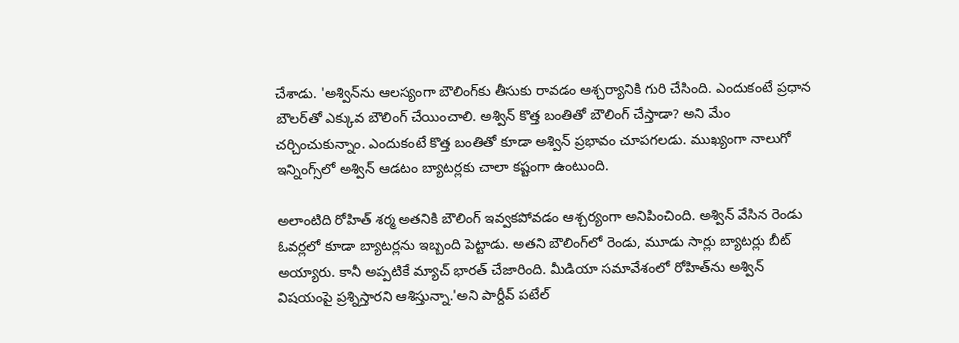చేశాడు. 'అశ్విన్‌ను ఆలస్యంగా బౌలింగ్‌కు తీసుకు రావడం ఆశ్చర్యానికి గురి చేసింది. ఎందుకంటే ప్రధాన బౌలర్‌తో ఎక్కువ బౌలింగ్ చేయించాలి. అశ్విన్ కొత్త బంతితో బౌలింగ్ చేస్తాడా? అని మేం చర్చించుకున్నాం. ఎందుకంటే కొత్త బంతితో కూడా అశ్విన్ ప్రభావం చూపగలడు. ముఖ్యంగా నాలుగో ఇన్నింగ్స్‌లో అశ్విన్ ఆడటం బ్యాటర్లకు చాలా కష్టంగా ఉంటుంది.

అలాంటిది రోహిత్ శర్మ అతనికి బౌలింగ్ ఇవ్వకపోవడం ఆశ్చర్యంగా అనిపించింది. అశ్విన్ వేసిన రెండు ఓవర్లలో కూడా బ్యాటర్లను ఇబ్బంది పెట్టాడు. అతని బౌలింగ్‌లో రెండు, మూడు సార్లు బ్యాటర్లు బీట్ అయ్యారు. కానీ అప్పటికే మ్యాచ్ భారత్ చేజారింది. మీడియా సమావేశంలో రోహిత్‌ను అశ్విన్ విషయంపై ప్రశ్నిస్తారని ఆశిస్తున్నా.'అని పార్దీవ్ పటేల్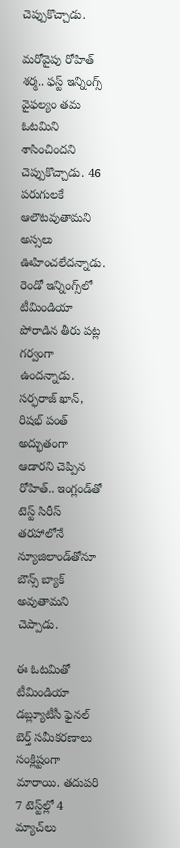చెప్పుకొచ్చాడు.

మరోవైపు రోహిత్ శర్మ.. ఫస్ట్ ఇన్నింగ్స్ వైఫల్యం తమ ఓటమిని శాసించిందని చెప్పుకొచ్చాడు. 46 పరుగులకే ఆలౌటవుతామని అస్సలు ఊహించలేదన్నాడు. రెండో ఇన్నింగ్స్‌లో టీమిండియా పోరాడిన తీరు పట్ల గర్వంగా ఉందన్నాడు. సర్ఫరాజ్ ఖాన్, రిషభ్ పంత్ అద్భుతంగా ఆడారని చెప్పిన రోహిత్.. ఇంగ్లండ్‌తో టెస్ట్ సిరీస్ తరహాలోనే న్యూజిలాండ్‌తోనూ బౌన్స్ బ్యాక్ అవుతామని చెప్పాడు.

ఈ ఓటమితో టీమిండియా డబ్ల్యూటీసీ ఫైనల్ బెర్త్ సమీకరణాలు సంక్లిష్టంగా మారాయి. తదుపరి 7 టెస్ట్‌ల్లో 4 మ్యాచ్‌లు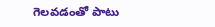గెలవడంతో పాటు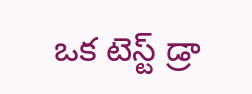ఒక టెస్ట్ డ్రా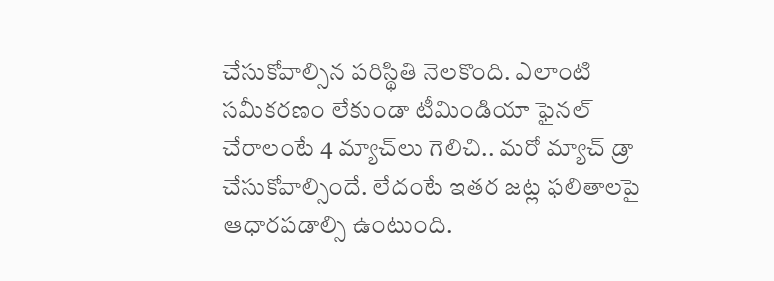చేసుకోవాల్సిన పరిస్థితి నెలకొంది. ఎలాంటి సమీకరణం లేకుండా టీమిండియా ఫైనల్ చేరాలంటే 4 మ్యాచ్‌లు గెలిచి.. మరో మ్యాచ్ డ్రా చేసుకోవాల్సిందే. లేదంటే ఇతర జట్ల ఫలితాలపై ఆధారపడాల్సి ఉంటుంది.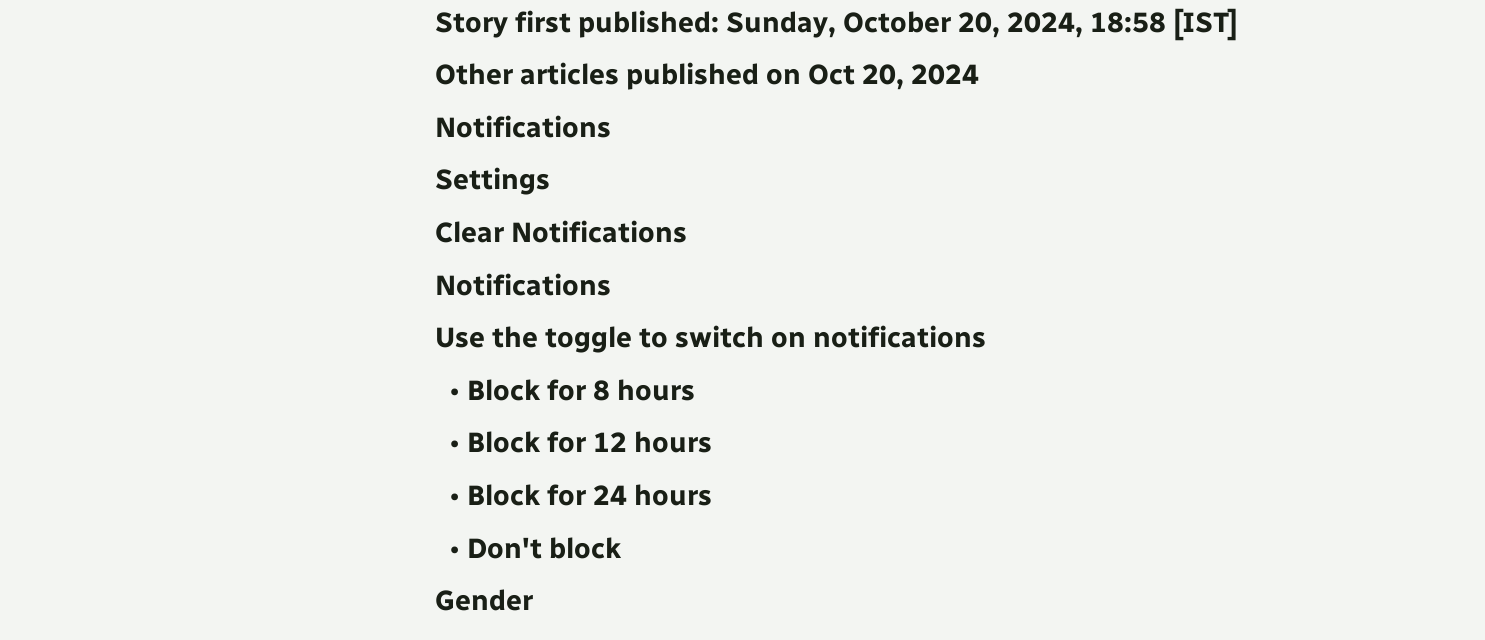Story first published: Sunday, October 20, 2024, 18:58 [IST]
Other articles published on Oct 20, 2024
Notifications
Settings
Clear Notifications
Notifications
Use the toggle to switch on notifications
  • Block for 8 hours
  • Block for 12 hours
  • Block for 24 hours
  • Don't block
Gender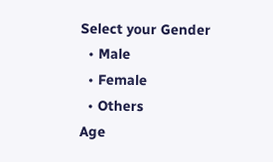Select your Gender
  • Male
  • Female
  • Others
Age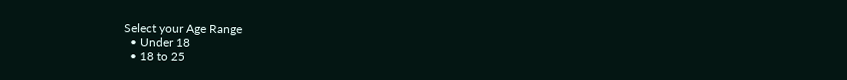Select your Age Range
  • Under 18
  • 18 to 25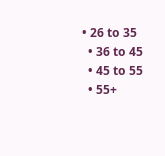• 26 to 35
  • 36 to 45
  • 45 to 55
  • 55+